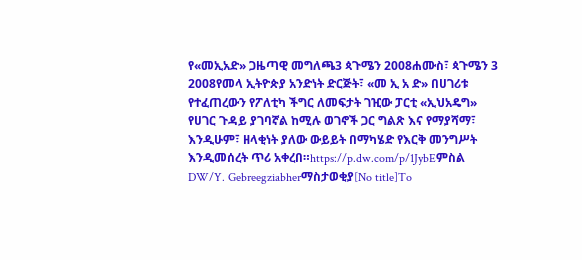የ«መኢአድ» ጋዜጣዊ መግለጫ3 ጳጉሜን 2008ሐሙስ፣ ጳጉሜን 3 2008የመላ ኢትዮጵያ አንድነት ድርጅት፣ «መ ኢ አ ድ» በሀገሪቱ የተፈጠረውን የፖለቲካ ችግር ለመፍታት ገዢው ፓርቲ «ኢህአዴግ» የሀገር ጉዳይ ያገባኛል ከሚሉ ወገኖች ጋር ግልጽ እና የማያሻማ፣ እንዲሁም፣ ዘላቂነት ያለው ውይይት በማካሄድ የእርቅ መንግሥት እንዲመሰረት ጥሪ አቀረበ።https://p.dw.com/p/1JybEምስል DW/Y. Gebreegziabherማስታወቂያ[No title]To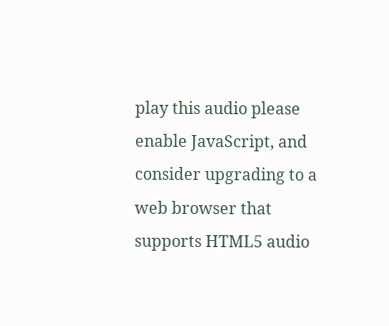play this audio please enable JavaScript, and consider upgrading to a web browser that supports HTML5 audio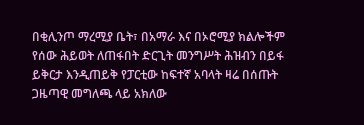በቂሊንጦ ማረሚያ ቤት፣ በአማራ እና በኦሮሚያ ክልሎችም የሰው ሕይወት ለጠፋበት ድርጊት መንግሥት ሕዝብን በይፋ ይቅርታ እንዲጠይቅ የፓርቲው ከፍተኛ አባላት ዛሬ በሰጡት ጋዜጣዊ መግለጫ ላይ አክለው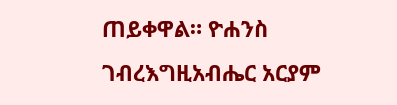ጠይቀዋል። ዮሐንስ ገብረእግዚአብሔር አርያም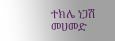ተክሌ ነጋሽ መሀመድ